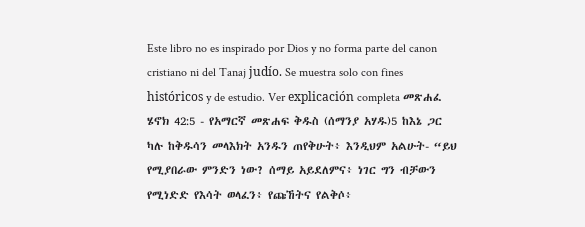Este libro no es inspirado por Dios y no forma parte del canon cristiano ni del Tanaj judío. Se muestra solo con fines históricos y de estudio. Ver explicación completa መጽሐፈ ሄኖክ 42:5 - የአማርኛ መጽሐፍ ቅዱስ (ሰማንያ አሃዱ)5 ከእኔ ጋር ካሉ ከቅዱሳን መላእክት አንዱን ጠየቅሁት፥ እንዲህም አልሁት- “ይህ የሚያበራው ምንድን ነው? ሰማይ አይደለምና፥ ነገር ግን ብቻውን የሚነድድ የእሳት ወላፈን፥ የጩኸትና የልቅሶ፥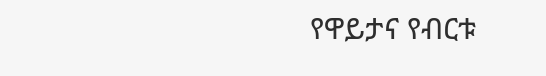የዋይታና የብርቱ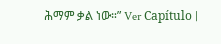ሕማም ቃል ነው።” Ver Capítulo |